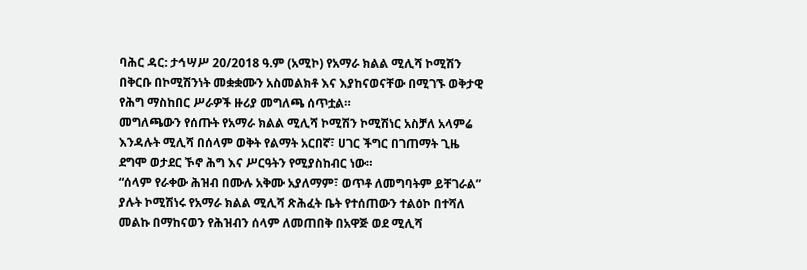ባሕር ዳር: ታኅሣሥ 20/2018 ዓ.ም (አሚኮ) የአማራ ክልል ሚሊሻ ኮሚሽን በቅርቡ በኮሚሽንነት መቋቋሙን አስመልክቶ እና እያከናወናቸው በሚገኙ ወቅታዊ የሕግ ማስከበር ሥራዎች ዙሪያ መግለጫ ሰጥቷል።
መግለጫውን የሰጡት የአማራ ክልል ሚሊሻ ኮሚሽን ኮሚሽነር አስቻለ አላምሬ እንዳሉት ሚሊሻ በሰላም ወቅት የልማት አርበኛ፣ ሀገር ችግር በገጠማት ጊዜ ደግሞ ወታደር ኾኖ ሕግ እና ሥርዓትን የሚያስከብር ነው።
“ሰላም የራቀው ሕዝብ በሙሉ አቅሙ አያለማም፣ ወጥቶ ለመግባትም ይቸገራል” ያሉት ኮሚሽነሩ የአማራ ክልል ሚሊሻ ጽሕፈት ቤት የተሰጠውን ተልዕኮ በተሻለ መልኩ በማከናወን የሕዝብን ሰላም ለመጠበቅ በአዋጅ ወደ ሚሊሻ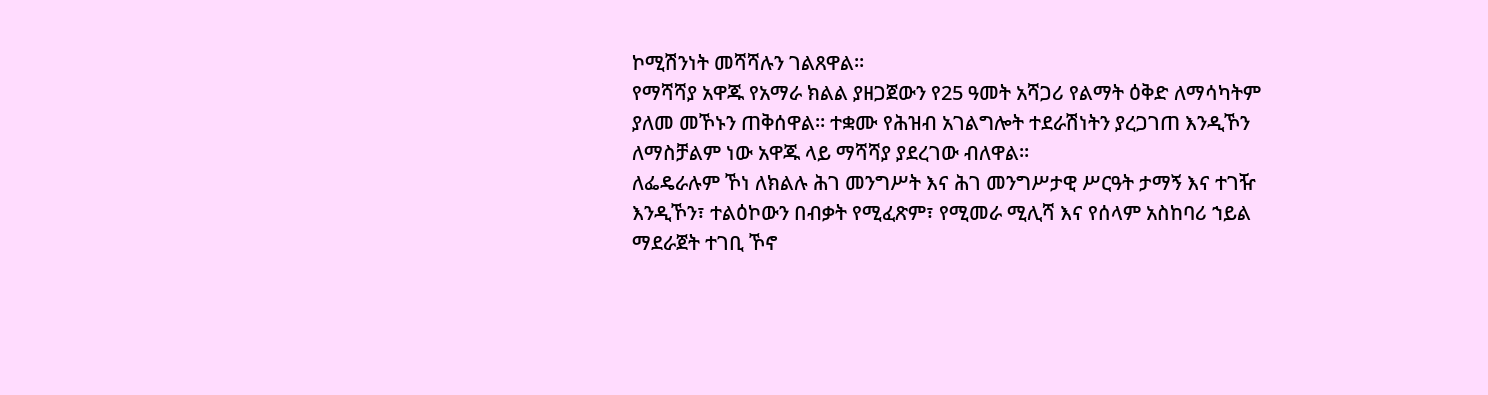ኮሚሽንነት መሻሻሉን ገልጸዋል።
የማሻሻያ አዋጁ የአማራ ክልል ያዘጋጀውን የ25 ዓመት አሻጋሪ የልማት ዕቅድ ለማሳካትም ያለመ መኾኑን ጠቅሰዋል። ተቋሙ የሕዝብ አገልግሎት ተደራሽነትን ያረጋገጠ እንዲኾን ለማስቻልም ነው አዋጁ ላይ ማሻሻያ ያደረገው ብለዋል።
ለፌዴራሉም ኾነ ለክልሉ ሕገ መንግሥት እና ሕገ መንግሥታዊ ሥርዓት ታማኝ እና ተገዥ እንዲኾን፣ ተልዕኮውን በብቃት የሚፈጽም፣ የሚመራ ሚሊሻ እና የሰላም አስከባሪ ኀይል ማደራጀት ተገቢ ኾኖ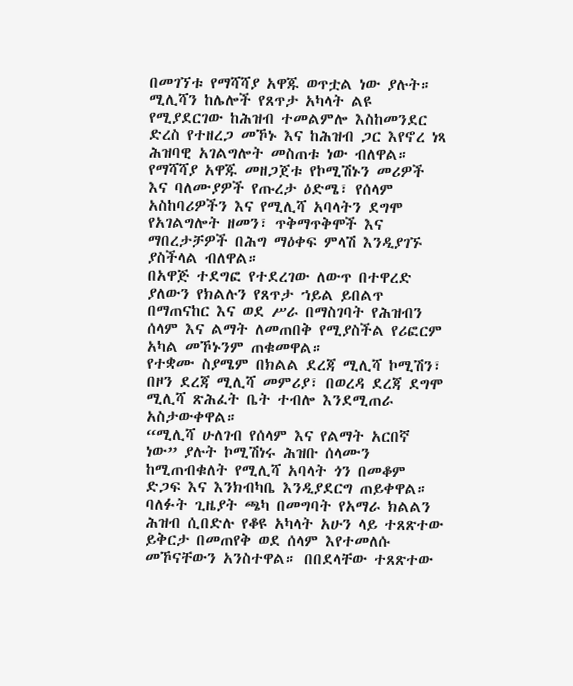በመገኘቱ የማሻሻያ አዋጁ ወጥቷል ነው ያሉት።
ሚሊሻን ከሌሎች የጸጥታ አካላት ልዩ የሚያደርገው ከሕዝብ ተመልምሎ እስከመንደር ድረስ የተዘረጋ መኾኑ እና ከሕዝብ ጋር እየኖረ ነጻ ሕዝባዊ አገልግሎት መስጠቱ ነው ብለዋል። የማሻሻያ አዋጁ መዘጋጀቱ የኮሚሽኑን መሪዎች እና ባለሙያዎች የጡረታ ዕድሜ፣ የሰላም አስከባሪዎችን እና የሚሊሻ አባላትን ደግሞ የአገልግሎት ዘመን፣ ጥቅማጥቅሞች እና ማበረታቻዎች በሕግ ማዕቀፍ ምላሽ እንዲያገኙ ያስችላል ብለዋል።
በአዋጅ ተደግፎ የተደረገው ለውጥ በተዋረድ ያለውን የክልሉን የጸጥታ ኀይል ይበልጥ በማጠናከር እና ወደ ሥራ በማስገባት የሕዝብን ሰላም እና ልማት ለመጠበቅ የሚያስችል የሪፎርም አካል መኾኑንም ጠቁመዋል።
የተቋሙ ስያሜም በክልል ደረጃ ሚሊሻ ኮሚሽን፣ በዞን ደረጃ ሚሊሻ መምሪያ፣ በወረዳ ደረጃ ደግሞ ሚሊሻ ጽሕፈት ቤት ተብሎ እንደሚጠራ አስታውቀዋል።
“ሚሊሻ ሁለገብ የሰላም እና የልማት አርበኛ ነው” ያሉት ኮሚሽነሩ ሕዝቡ ሰላሙን ከሚጠብቁለት የሚሊሻ አባላት ጎን በመቆም ድጋፍ እና እንክብካቤ እንዲያደርግ ጠይቀዋል።
ባለፉት ጊዜያት ጫካ በመግባት የአማራ ክልልን ሕዝብ ሲበድሉ የቆዩ አካላት አሁን ላይ ተጸጽተው ይቅርታ በመጠየቅ ወደ ሰላም እየተመለሱ መኾናቸውን አንስተዋል። በበደላቸው ተጸጽተው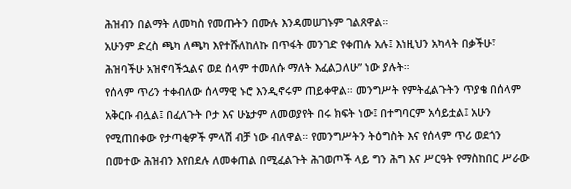ሕዝብን በልማት ለመካስ የመጡትን በሙሉ እንዳመሠገኑም ገልጸዋል።
አሁንም ድረስ ጫካ ለጫካ እየተሹለከለኩ በጥፋት መንገድ የቀጠሉ አሉ፤ እነዚህን አካላት በቃችሁ፣ ሕዝባችሁ አዝኖባችኋልና ወደ ሰላም ተመለሱ ማለት እፈልጋለሁ” ነው ያሉት።
የሰላም ጥሪን ተቀብለው ሰላማዊ ኑሮ እንዲኖሩም ጠይቀዋል። መንግሥት የምትፈልጉትን ጥያቄ በሰላም አቅርቡ ብሏል፤ በፈለጉት ቦታ እና ሁኔታም ለመወያየት በሩ ክፍት ነው፤ በተግባርም አሳይቷል፤ አሁን የሚጠበቀው የታጣቂዎች ምላሽ ብቻ ነው ብለዋል። የመንግሥትን ትዕግስት እና የሰላም ጥሪ ወደጎን በመተው ሕዝብን እየበደሉ ለመቀጠል በሚፈልጉት ሕገወጦች ላይ ግን ሕግ እና ሥርዓት የማስከበር ሥራው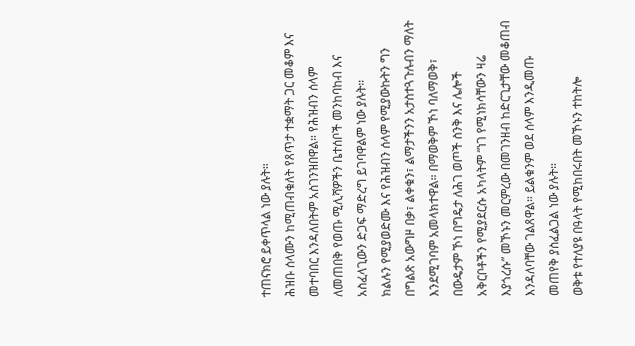ተጠናክሮ ይቀጥላል ነው ያሉት።
ሕዝቡ ሰላሙን ከሚጠብቁለት የጸጥታ ተቋማት ጋር መቆም እና መተባበር እንዳለበትም አስገንዝበዋል። የሕዝብን ሰላም ለመጠበቅ የወጡ ሚሊሻዎችን ቤተሰቦች መንከባከብ እና አስፈላጊውን ድጋፍ ማድረግ ይገባዋልም ነው ያሉት።
ክልሉን የሚያወድሙ እና የሕዝብን ሰላም የሚያውኩትን ግን በግልጽ አውግዞ በቃ፣ ልቀቁን፣ ልማታችንን አታስተጓጉሉብን ማለት እንደሚገባም አመላክተዋል። በማወቅም ኾነ ባለማወቅ፣ በውዴታም ኾነ በግዴታ ለሕገ ወጦች ስንቅ እና ሌሎች አቅርቦቶችን የሚያደርሱ አካላትም “ነገ የሚነክሳቸውን ዛሬ እያጎረሱ” መኾኑን መርምረው በመገንዘብ ከድርጊታቸው መቆጠብ እንዳለባቸው ገልጸዋል። ይልቁንም ወደ ሰላም እንዲመጡ መጠየቅ ያስፈልጋል ነው ያሉት።
ወቅቱ የተለያዩ በዓላት የሚከበሩበት መኾኑን ተከትሎ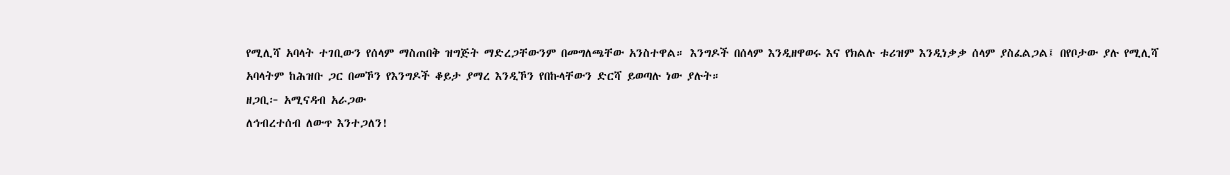የሚሊሻ አባላት ተገቢውን የሰላም ማስጠበቅ ዝግጅት ማድረጋቸውንም በመግለጫቸው አንስተዋል። እንግዶች በሰላም እንዲዘዋወሩ እና የክልሉ ቱሪዝም እንዲነቃቃ ሰላም ያስፈልጋል፤ በየቦታው ያሉ የሚሊሻ አባላትም ከሕዝቡ ጋር በመኾን የእንግዶች ቆይታ ያማረ እንዲኾን የበኩላቸውን ድርሻ ይወጣሉ ነው ያሉት።
ዘጋቢ፦ አሚናዳብ አራጋው
ለኅብረተሰብ ለውጥ እንተጋለን!